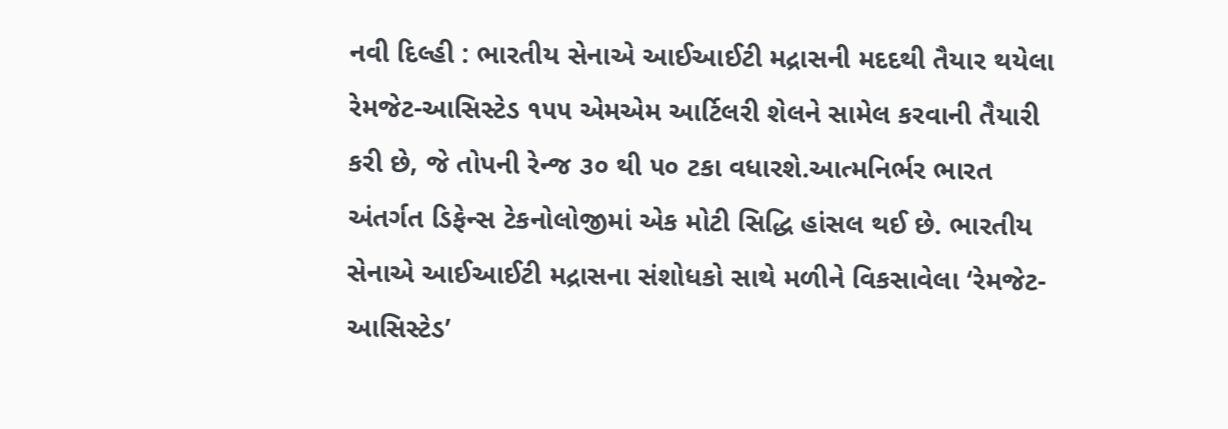નવી દિલ્હી : ભારતીય સેનાએ આઈઆઈટી મદ્રાસની મદદથી તૈયાર થયેલા રેમજેટ-આસિસ્ટેડ ૧૫૫ એમએમ આર્ટિલરી શેલને સામેલ કરવાની તૈયારી કરી છે, જે તોપની રેન્જ ૩૦ થી ૫૦ ટકા વધારશે.આત્મનિર્ભર ભારત અંતર્ગત ડિફેન્સ ટેકનોલોજીમાં એક મોટી સિદ્ધિ હાંસલ થઈ છે. ભારતીય સેનાએ આઈઆઈટી મદ્રાસના સંશોધકો સાથે મળીને વિકસાવેલા ‘રેમજેટ-આસિસ્ટેડ’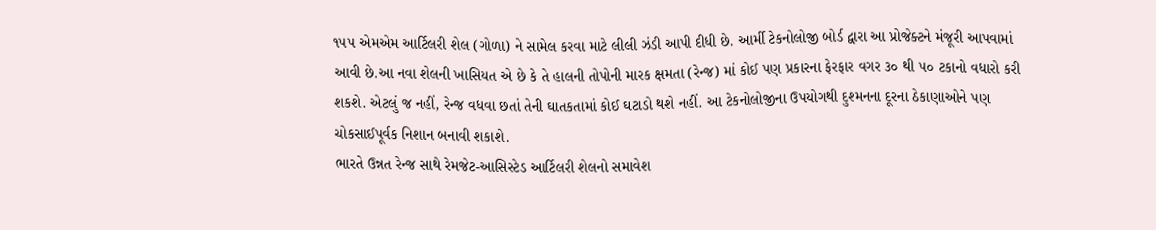૧૫૫ એમએમ આર્ટિલરી શેલ (ગોળા) ને સામેલ કરવા માટે લીલી ઝંડી આપી દીધી છે. આર્મી ટેકનોલોજી બોર્ડ દ્વારા આ પ્રોજેક્ટને મંજૂરી આપવામાં આવી છે.આ નવા શેલની ખાસિયત એ છે કે તે હાલની તોપોની મારક ક્ષમતા (રેન્જ) માં કોઈ પણ પ્રકારના ફેરફાર વગર ૩૦ થી ૫૦ ટકાનો વધારો કરી શકશે. એટલું જ નહીં, રેન્જ વધવા છતાં તેની ઘાતકતામાં કોઈ ઘટાડો થશે નહીં. આ ટેકનોલોજીના ઉપયોગથી દુશ્મનના દૂરના ઠેકાણાઓને પણ ચોકસાઈપૂર્વક નિશાન બનાવી શકાશે.
ભારતે ઉન્નત રેન્જ સાથે રેમજેટ-આસિસ્ટેડ આર્ટિલરી શેલનો સમાવેશ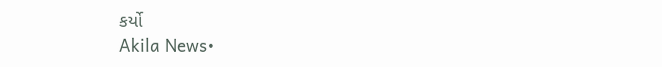કર્યો
Akila News•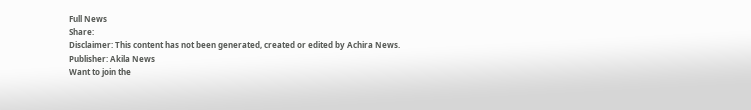Full News
Share:
Disclaimer: This content has not been generated, created or edited by Achira News.
Publisher: Akila News
Want to join the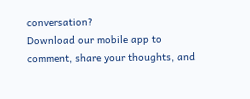conversation?
Download our mobile app to comment, share your thoughts, and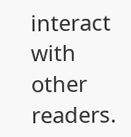interact with other readers.